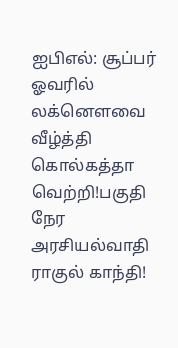ஐபிஎல்: சூப்பர் ஓவரில் லக்னௌவை வீழ்த்தி கொல்கத்தா வெற்றி!பகுதி நேர அரசியல்வாதி ராகுல் காந்தி!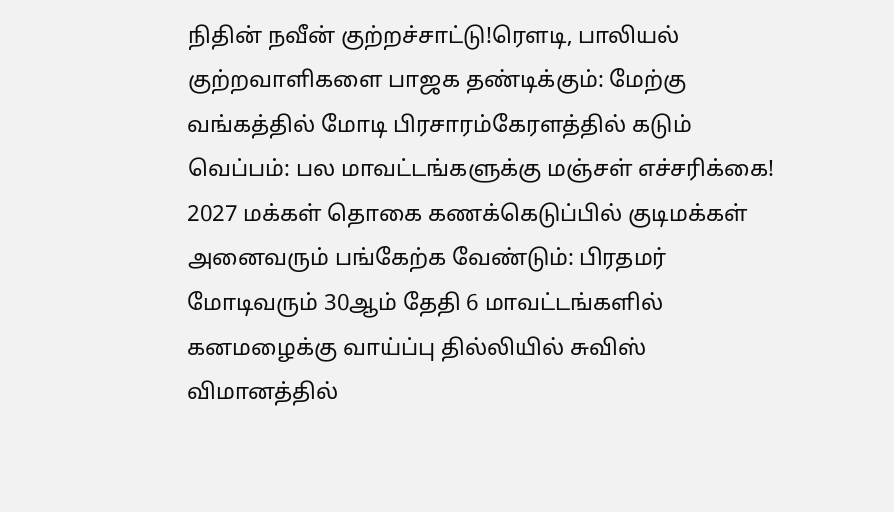நிதின் நவீன் குற்றச்சாட்டு!ரெளடி, பாலியல் குற்றவாளிகளை பாஜக தண்டிக்கும்: மேற்கு வங்கத்தில் மோடி பிரசாரம்கேரளத்தில் கடும் வெப்பம்: பல மாவட்டங்களுக்கு மஞ்சள் எச்சரிக்கை! 2027 மக்கள் தொகை கணக்கெடுப்பில் குடிமக்கள் அனைவரும் பங்கேற்க வேண்டும்: பிரதமர் மோடிவரும் 30ஆம் தேதி 6 மாவட்டங்களில் கனமழைக்கு வாய்ப்பு தில்லியில் சுவிஸ் விமானத்தில்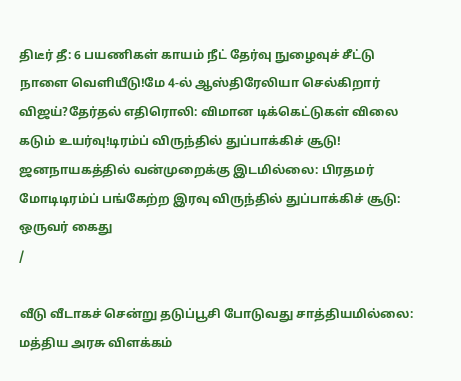திடீர் தீ: 6 பயணிகள் காயம் நீட் தேர்வு நுழைவுச் சீட்டு நாளை வெளியீடு!மே 4-ல் ஆஸ்திரேலியா செல்கிறார் விஜய்?தேர்தல் எதிரொலி: விமான டிக்கெட்டுகள் விலை கடும் உயர்வு!டிரம்ப் விருந்தில் துப்பாக்கிச் சூடு! ஜனநாயகத்தில் வன்முறைக்கு இடமில்லை: பிரதமர் மோடிடிரம்ப் பங்கேற்ற இரவு விருந்தில் துப்பாக்கிச் சூடு: ஒருவர் கைது
/

வீடு வீடாகச் சென்று தடுப்பூசி போடுவது சாத்தியமில்லை: மத்திய அரசு விளக்கம்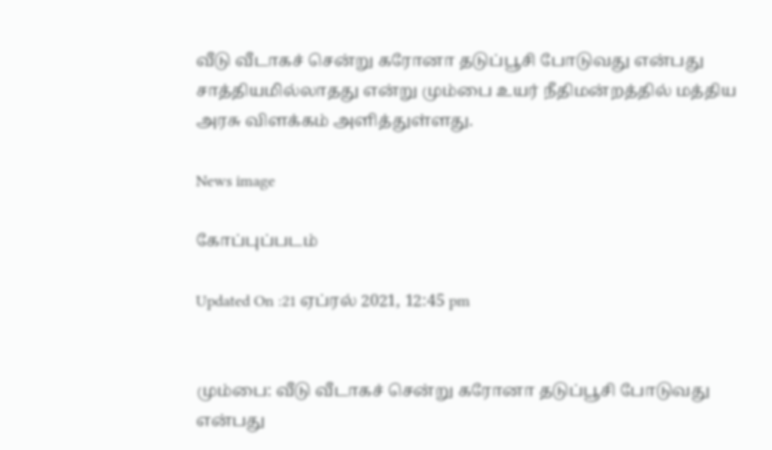வீடு வீடாகச் சென்று கரோனா தடுப்பூசி போடுவது என்பது சாத்தியமில்லாதது என்று மும்பை உயர் நீதிமன்றத்தில் மத்திய அரசு விளக்கம் அளித்துள்ளது.

News image

கோப்புப்படம்

Updated On :21 ஏப்ரல் 2021, 12:45 pm


மும்பை: வீடு வீடாகச் சென்று கரோனா தடுப்பூசி போடுவது என்பது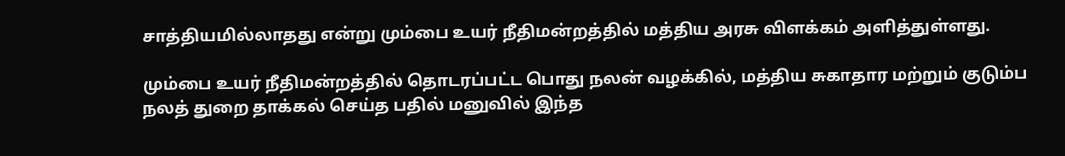சாத்தியமில்லாதது என்று மும்பை உயர் நீதிமன்றத்தில் மத்திய அரசு விளக்கம் அளித்துள்ளது.

மும்பை உயர் நீதிமன்றத்தில் தொடரப்பட்ட பொது நலன் வழக்கில், மத்திய சுகாதார மற்றும் குடும்ப நலத் துறை தாக்கல் செய்த பதில் மனுவில் இந்த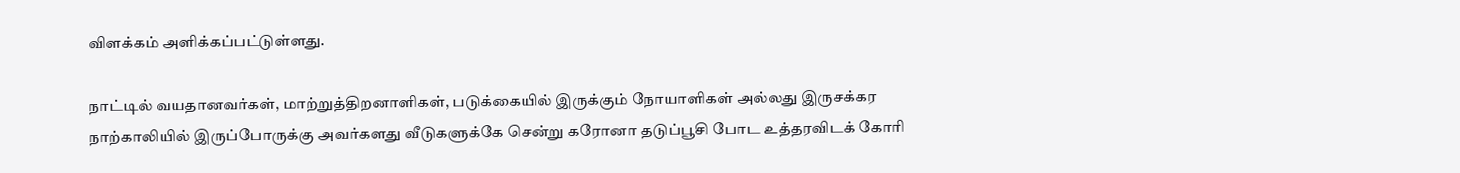விளக்கம் அளிக்கப்பட்டுள்ளது.

நாட்டில் வயதானவர்கள், மாற்றுத்திறனாளிகள், படுக்கையில் இருக்கும் நோயாளிகள் அல்லது இருசக்கர நாற்காலியில் இருப்போருக்கு அவர்களது வீடுகளுக்கே சென்று கரோனா தடுப்பூசி போட உத்தரவிடக் கோரி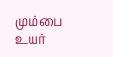மும்பை உயர்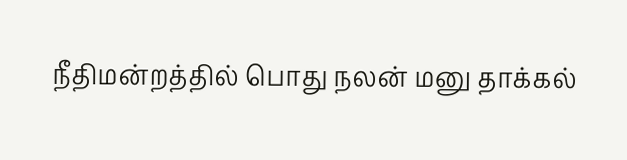நீதிமன்றத்தில் பொது நலன் மனு தாக்கல்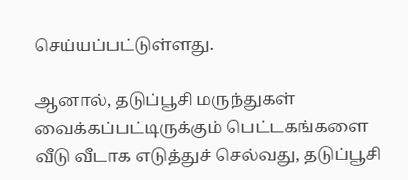செய்யப்பட்டுள்ளது.

ஆனால், தடுப்பூசி மருந்துகள் வைக்கப்பட்டிருக்கும் பெட்டகங்களை வீடு வீடாக எடுத்துச் செல்வது, தடுப்பூசி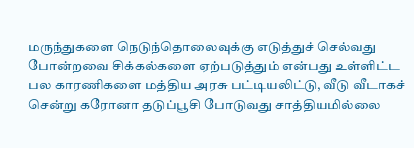மருந்துகளை நெடுந்தொலைவுக்கு எடுத்துச் செல்வது போன்றவை சிக்கல்களை ஏற்படுத்தும் என்பது உள்ளிட்ட பல காரணிகளை மத்திய அரசு பட்டியலிட்டு, வீடு வீடாகச் சென்று கரோனா தடுப்பூசி போடுவது சாத்தியமில்லை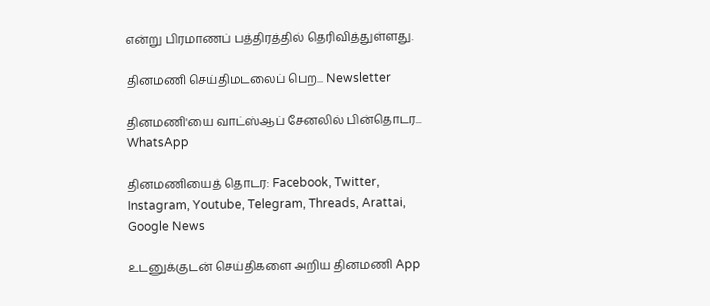என்று பிரமாணப் பத்திரத்தில் தெரிவித்துள்ளது.

தினமணி செய்திமடலைப் பெற... Newsletter

தினமணி'யை வாட்ஸ்ஆப் சேனலில் பின்தொடர... WhatsApp

தினமணியைத் தொடர: Facebook, Twitter, Instagram, Youtube, Telegram, Threads, Arattai, Google News

உடனுக்குடன் செய்திகளை அறிய தினமணி App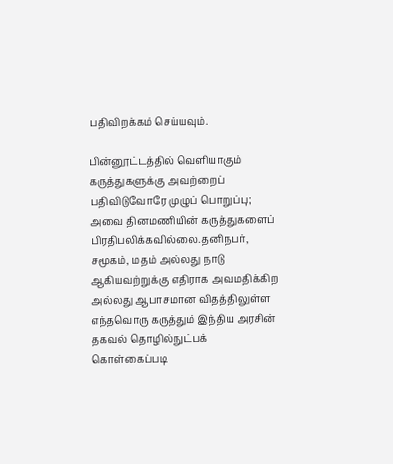பதிவிறக்கம் செய்யவும்.

பின்னூட்டத்தில் வெளியாகும் கருத்துகளுக்கு அவற்றைப் பதிவிடுவோரே முழுப் பொறுப்பு; அவை தினமணியின் கருத்துகளைப் பிரதிபலிக்கவில்லை.தனிநபர், சமூகம், மதம் அல்லது நாடு ஆகியவற்றுக்கு எதிராக அவமதிக்கிற அல்லது ஆபாசமான விதத்திலுள்ள எந்தவொரு கருத்தும் இந்திய அரசின் தகவல் தொழில்நுட்பக் கொள்கைப்படி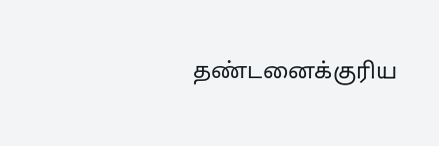தண்டனைக்குரிய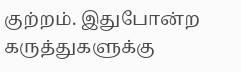குற்றம். இதுபோன்ற கருத்துகளுக்கு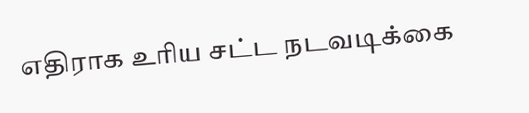எதிராக உரிய சட்ட நடவடிக்கை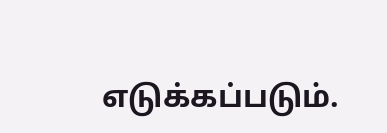எடுக்கப்படும்.